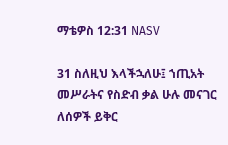ማቴዎስ 12:31 NASV

31 ስለዚህ እላችኋለሁ፤ ኀጢአት መሥራትና የስድብ ቃል ሁሉ መናገር ለሰዎች ይቅር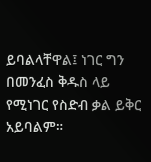ይባልላቸዋል፤ ነገር ግን በመንፈስ ቅዱስ ላይ የሚነገር የስድብ ቃል ይቅር አይባልም።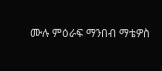ሙሉ ምዕራፍ ማንበብ ማቴዎስ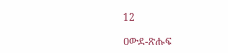12

ዐውደ-ጽሑፍ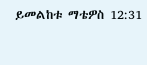ይመልከቱ ማቴዎስ 12:31